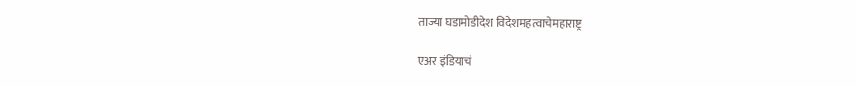ताज्या घडामोडीदेश विदेशमहत्वाचेमहाराष्ट्र

एअर इंडियाचं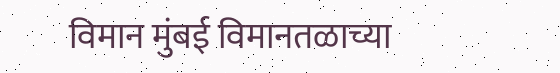विमान मुंबई विमानतळाच्या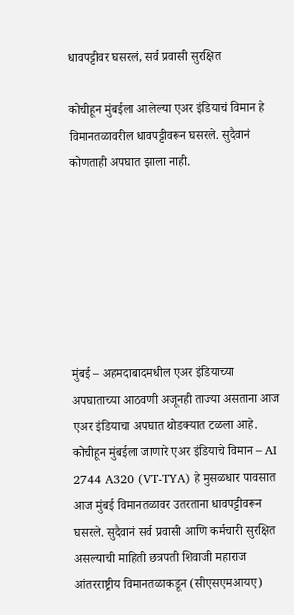धावपट्टीवर घसरलं, सर्व प्रवासी सुरक्षित

कोचीहून मुंबईला आलेल्या एअर इंडियाचं विमान हे विमानतळावरील धावपट्टीवरून घसरले. सुदैवानं कोणताही अपघात झाला नाही.







मुंबई – अहमदाबादमधील एअर इंडियाच्या अपघाताच्या आठवणी अजूनही ताज्या असताना आज एअर इंडियाचा अपघात थोडक्यात टळला आहे. कोचीहून मुंबईला जाणारे एअर इंडियाचे विमान – AI 2744 A320 (VT-TYA) हे मुसळधार पावसात आज मुंबई विमानतळावर उतरताना धावपट्टीवरून घसरले. सुदैवानं सर्व प्रवासी आणि कर्मचारी सुरक्षित असल्याची माहिती छत्रपती शिवाजी महाराज आंतरराष्ट्रीय विमानतळाकडून (सीएसएमआयए)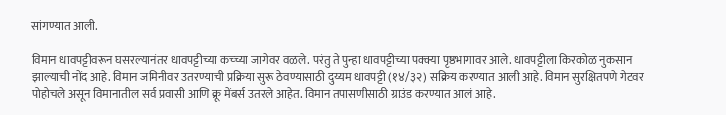सांगण्यात आली.

विमान धावपट्टीवरून घसरल्यानंतर धावपट्टीच्या कच्च्या जागेवर वळले. परंतु ते पुन्हा धावपट्टीच्या पक्क्या पृष्ठभागावर आले. धावपट्टीला किरकोळ नुकसान झाल्याची नोंद आहे. विमान जमिनीवर उतरण्याची प्रक्रिया सुरू ठेवण्यासाठी दुय्यम धावपट्टी (१४/३२) सक्रिय करण्यात आली आहे. विमान सुरक्षितपणे गेटवर पोहोचले असून विमानातील सर्व प्रवासी आणि क्रू मेंबर्स उतरले आहेत. विमान तपासणीसाठी ग्राउंड करण्यात आलं आहे.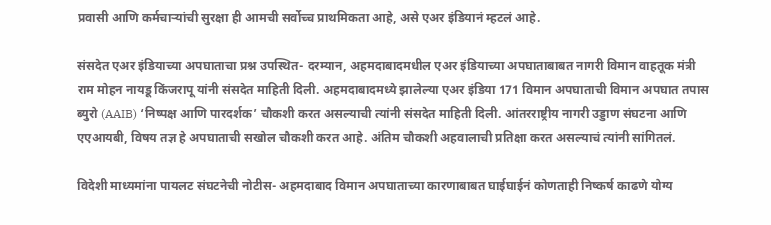प्रवासी आणि कर्मचाऱ्यांची सुरक्षा ही आमची सर्वोच्च प्राथमिकता आहे, असे एअर इंडियानं म्हटलं आहे.

संसदेत एअर इंडियाच्या अपघाताचा प्रश्न उपस्थित- दरम्यान, अहमदाबादमधील एअर इंडियाच्या अपघाताबाबत नागरी विमान वाहतूक मंत्री राम मोहन नायडू किंजरापू यांनी संसदेत माहिती दिली. अहमदाबादमध्ये झालेल्या एअर इंडिया 171 विमान अपघाताची विमान अपघात तपास ब्युरो (AAIB) ‘निष्पक्ष आणि पारदर्शक’ चौकशी करत असल्याची त्यांनी संसदेत माहिती दिली. आंतरराष्ट्रीय नागरी उड्डाण संघटना आणि एएआयबी, विषय तज्ञ हे अपघाताची सखोल चौकशी करत आहे. अंतिम चौकशी अहवालाची प्रतिक्षा करत असल्याचं त्यांनी सांगितलं.

विदेशी माध्यमांना पायलट संघटनेची नोटीस- अहमदाबाद विमान अपघाताच्या कारणाबाबत घाईघाईनं कोणताही निष्कर्ष काढणे योग्य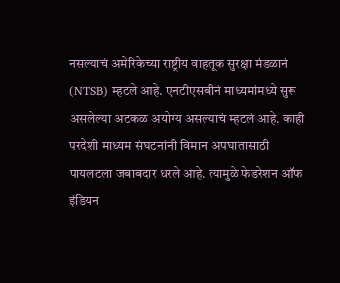नसल्याचं अमेरिकेच्या राष्ट्रीय वाहतूक सुरक्षा मंडळानं (NTSB) म्हटले आहे. एनटीएसबीनं माध्यमांमध्ये सुरू असलेल्या अटकळ अयोग्य असल्याचं म्हटलं आहे. काही परदेशी माध्यम संघटनांनी विमान अपघातासाठी पायलटला जबाबदार धरले आहे. त्यामुळे फेडरेशन ऑफ इंडियन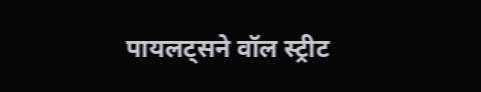पायलट्सने वॉल स्ट्रीट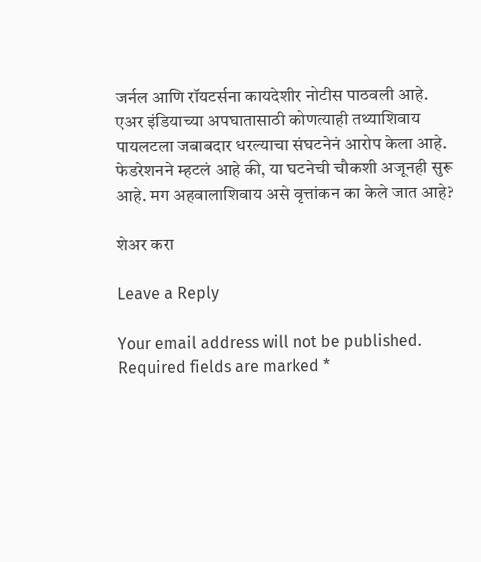जर्नल आणि रॉयटर्सना कायदेशीर नोटीस पाठवली आहे. एअर इंडियाच्या अपघातासाठी कोणत्याही तथ्याशिवाय पायलटला जबाबदार धरल्याचा संघटनेनं आरोप केला आहे. फेडरेशनने म्हटलं आहे की, या घटनेची चौकशी अजूनही सुरू आहे. मग अहवालाशिवाय असे वृत्तांकन का केले जात आहे?

शेअर करा

Leave a Reply

Your email address will not be published. Required fields are marked *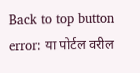Back to top button
error: या पोर्टल वरील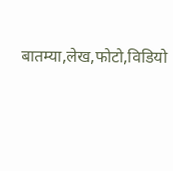बातम्या,लेख,फोटो,विडियो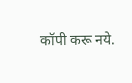कॉपी करू नये.